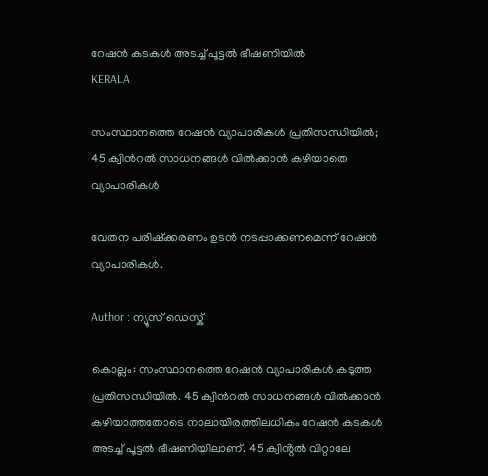റേഷൻ കടകൾ അടച്ച് പൂട്ടൽ ഭീഷണിയിൽ
KERALA

സംസ്ഥാനത്തെ റേഷൻ വ്യാപാരികൾ പ്രതിസന്ധിയിൽ; 45 ക്വിൻറൽ സാധനങ്ങൾ വിൽക്കാൻ കഴിയാതെ വ്യാപാരികൾ

വേതന പരിഷ്ക്കരണം ഉടൻ നടപ്പാക്കണമെന്ന് റേഷൻ വ്യാപാരികൾ.

Author : ന്യൂസ് ഡെസ്ക്

കൊല്ലം: സംസ്ഥാനത്തെ റേഷൻ വ്യാപാരികൾ കടുത്ത പ്രതിസന്ധിയിൽ. 45 ക്വിൻറൽ സാധനങ്ങൾ വിൽക്കാൻ കഴിയാത്തതോടെ നാലായിരത്തിലധികം റേഷൻ കടകൾ അടച്ച് പൂട്ടൽ ഭീഷണിയിലാണ്. 45 ക്വിൻ്റൽ വിറ്റാലേ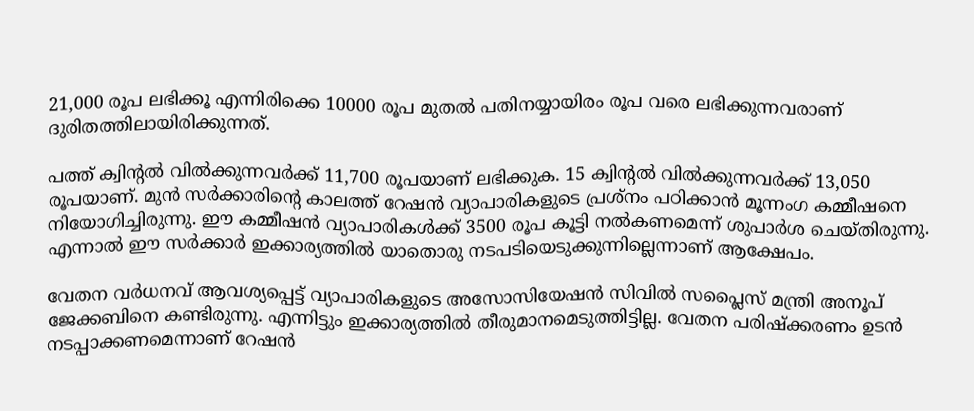21,000 രൂപ ലഭിക്കൂ എന്നിരിക്കെ 10000 രൂപ മുതല്‍ പതിനയ്യായിരം രൂപ വരെ ലഭിക്കുന്നവരാണ് ദുരിതത്തിലായിരിക്കുന്നത്.

പത്ത് ക്വിൻ്റൽ വിൽക്കുന്നവർക്ക് 11,700 രൂപയാണ് ലഭിക്കുക. 15 ക്വിൻ്റൽ വിൽക്കുന്നവർക്ക് 13,050 രൂപയാണ്. മുൻ സർക്കാരിൻ്റെ കാലത്ത് റേഷൻ വ്യാപാരികളുടെ പ്രശ്നം പഠിക്കാൻ മൂന്നംഗ കമ്മീഷനെ നിയോഗിച്ചിരുന്നു. ഈ കമ്മീഷൻ വ്യാപാരികൾക്ക് 3500 രൂപ കൂട്ടി നൽകണമെന്ന് ശുപാർശ ചെയ്തിരുന്നു. എന്നാൽ ഈ സർക്കാർ ഇക്കാര്യത്തിൽ യാതൊരു നടപടിയെടുക്കുന്നില്ലെന്നാണ് ആക്ഷേപം.

വേതന വർധനവ് ആവശ്യപ്പെട്ട് വ്യാപാരികളുടെ അസോസിയേഷൻ സിവിൽ സപ്ലൈസ് മന്ത്രി അനൂപ് ജേക്കബിനെ കണ്ടിരുന്നു. എന്നിട്ടും ഇക്കാര്യത്തിൽ തീരുമാനമെടുത്തിട്ടില്ല. വേതന പരിഷ്ക്കരണം ഉടൻ നടപ്പാക്കണമെന്നാണ് റേഷൻ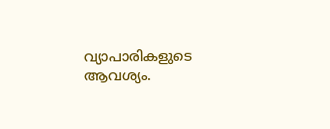വ്യാപാരികളുടെ ആവശ്യം.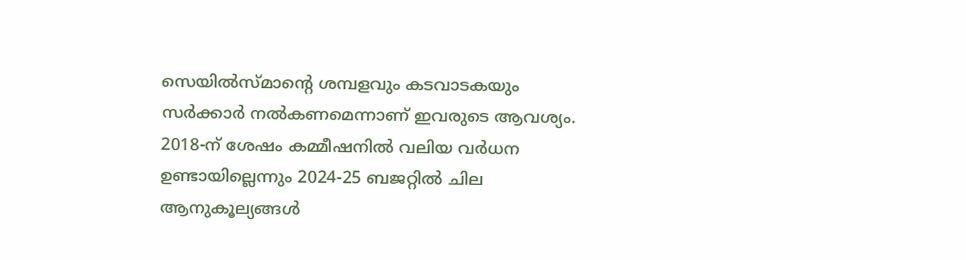സെയില്‍സ്മാൻ്റെ ശമ്പളവും കടവാടകയും സര്‍ക്കാര്‍ നല്‍കണമെന്നാണ് ഇവരുടെ ആവശ്യം. 2018-ന് ശേഷം കമ്മീഷനില്‍ വലിയ വര്‍ധന ഉണ്ടായില്ലെന്നും 2024-25 ബജറ്റില്‍ ചില ആനുകൂല്യങ്ങള്‍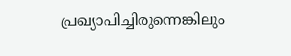പ്രഖ്യാപിച്ചിരുന്നെങ്കിലും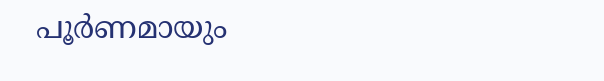പൂർണമായും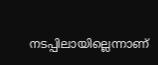നടപ്പിലായില്ലെന്നാണ്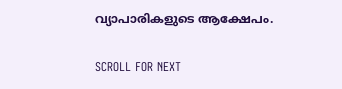വ്യാപാരികളുടെ ആക്ഷേപം.

SCROLL FOR NEXT